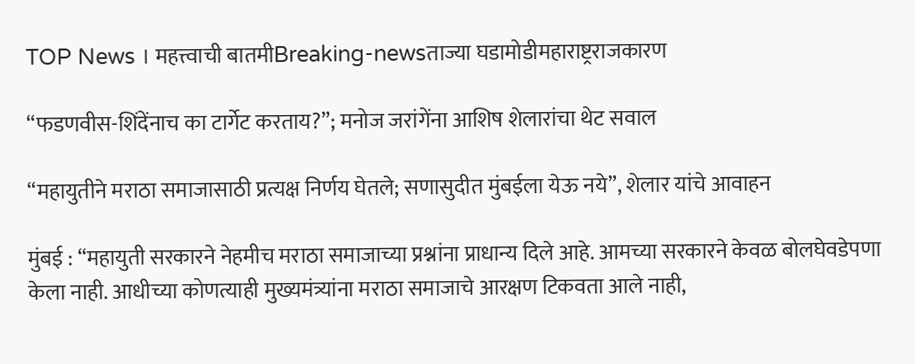TOP News । महत्त्वाची बातमीBreaking-newsताज्या घडामोडीमहाराष्ट्रराजकारण

“फडणवीस-शिंदेंनाच का टार्गेट करताय?”; मनोज जरांगेंना आशिष शेलारांचा थेट सवाल

“महायुतीने मराठा समाजासाठी प्रत्यक्ष निर्णय घेतले; सणासुदीत मुंबईला येऊ नये”, शेलार यांचे आवाहन

मुंबई : “महायुती सरकारने नेहमीच मराठा समाजाच्या प्रश्नांना प्राधान्य दिले आहे. आमच्या सरकारने केवळ बोलघेवडेपणा केला नाही. आधीच्या कोणत्याही मुख्यमंत्र्यांना मराठा समाजाचे आरक्षण टिकवता आले नाही,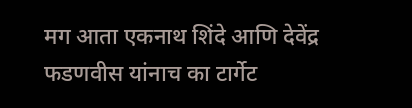मग आता एकनाथ शिंदे आणि देवेंद्र फडणवीस यांनाच का टार्गेट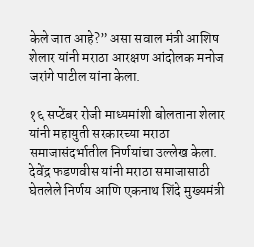केले जात आहे?” असा सवाल मंत्री आशिष शेलार यांनी मराठा आरक्षण आंदोलक मनोज जरांगे पाटील यांना केला.

१६ सप्टेंबर रोजी माध्यमांशी बोलताना शेलार यांनी महायुती सरकारच्या मराठा समाजासंदर्भातील निर्णयांचा उल्लेख केला. देवेंद्र फडणवीस यांनी मराठा समाजासाठी घेतलेले निर्णय आणि एकनाथ शिंदे मुख्यमंत्री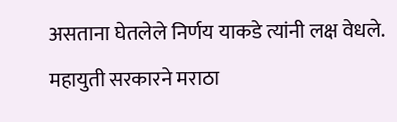असताना घेतलेले निर्णय याकडे त्यांनी लक्ष वेधले. महायुती सरकारने मराठा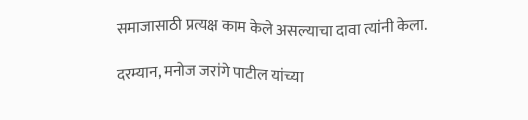समाजासाठी प्रत्यक्ष काम केले असल्याचा दावा त्यांनी केला.

दरम्यान, मनोज जरांगे पाटील यांच्या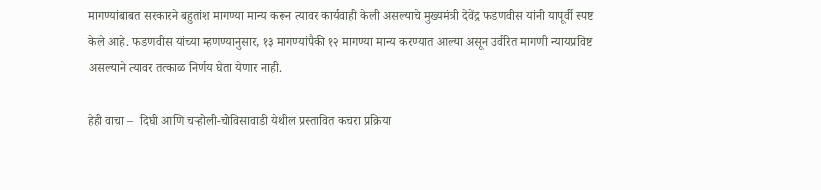मागण्यांबाबत सरकारने बहुतांश मागण्या मान्य करून त्यावर कार्यवाही केली असल्याचे मुख्यमंत्री देवेंद्र फडणवीस यांनी यापूर्वी स्पष्ट केले आहे. फडणवीस यांच्या म्हणण्यानुसार, १३ मागण्यांपैकी १२ मागण्या मान्य करण्यात आल्या असून उर्वरित मागणी न्यायप्रविष्ट असल्याने त्यावर तत्काळ निर्णय घेता येणार नाही.

हेही वाचा –  दिघी आणि चऱ्होली-चोविसावाडी येथील प्रस्तावित कचरा प्रक्रिया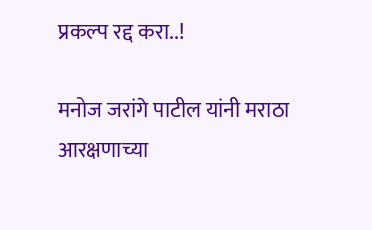प्रकल्प रद्द करा..!

मनोज जरांगे पाटील यांनी मराठा आरक्षणाच्या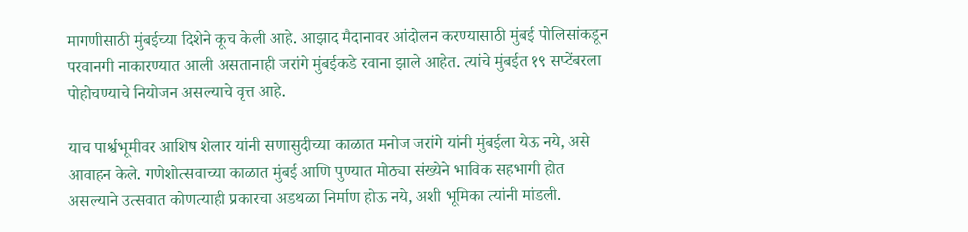मागणीसाठी मुंबईच्या दिशेने कूच केली आहे. आझाद मैदानावर आंदोलन करण्यासाठी मुंबई पोलिसांकडून परवानगी नाकारण्यात आली असतानाही जरांगे मुंबईकडे रवाना झाले आहेत. त्यांचे मुंबईत १९ सप्टेंबरला पोहोचण्याचे नियोजन असल्याचे वृत्त आहे.

याच पार्श्वभूमीवर आशिष शेलार यांनी सणासुदीच्या काळात मनोज जरांगे यांनी मुंबईला येऊ नये, असे आवाहन केले. गणेशोत्सवाच्या काळात मुंबई आणि पुण्यात मोठ्या संख्येने भाविक सहभागी होत असल्याने उत्सवात कोणत्याही प्रकारचा अडथळा निर्माण होऊ नये, अशी भूमिका त्यांनी मांडली.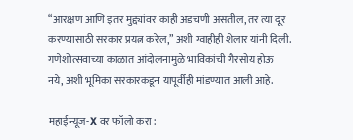“आरक्षण आणि इतर मुद्द्यांवर काही अडचणी असतील, तर त्या दूर करण्यासाठी सरकार प्रयत्न करेल,” अशी ग्वाहीही शेलार यांनी दिली. गणेशोत्सवाच्या काळात आंदोलनामुळे भाविकांची गैरसोय होऊ नये, अशी भूमिका सरकारकडून यापूर्वीही मांडण्यात आली आहे.

महाईन्यूज-X वर फॉलो करा :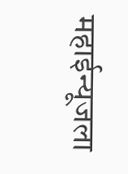महाईन्यूजला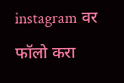instagram वर फॉलो करा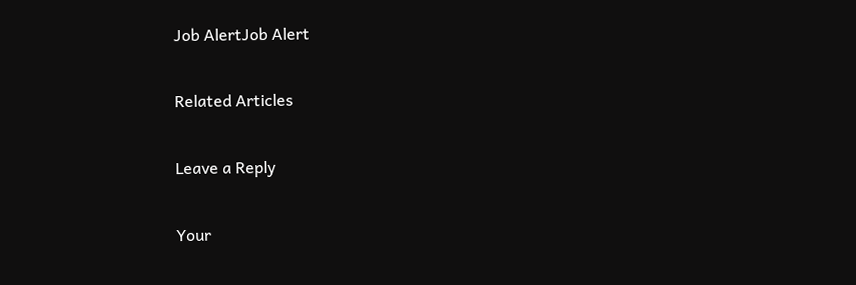Job AlertJob Alert

Related Articles

Leave a Reply

Your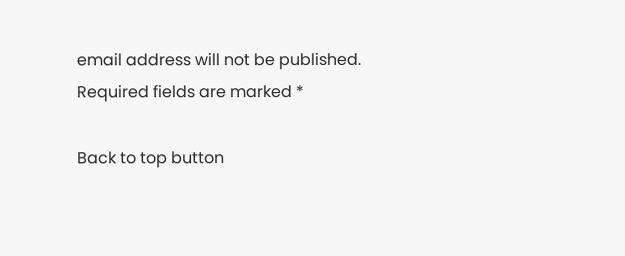email address will not be published. Required fields are marked *

Back to top button